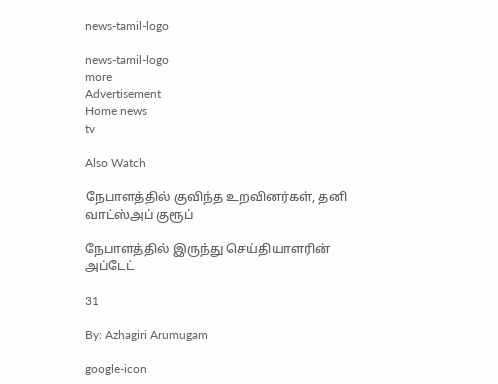news-tamil-logo

news-tamil-logo
more
Advertisement
Home news
tv

Also Watch

நேபாளத்தில் குவிந்த உறவினர்கள், தனி வாட்ஸ்அப் குரூப்

நேபாளத்தில் இருந்து செய்தியாளரின் அப்டேட்

31

By: Azhagiri Arumugam

google-icon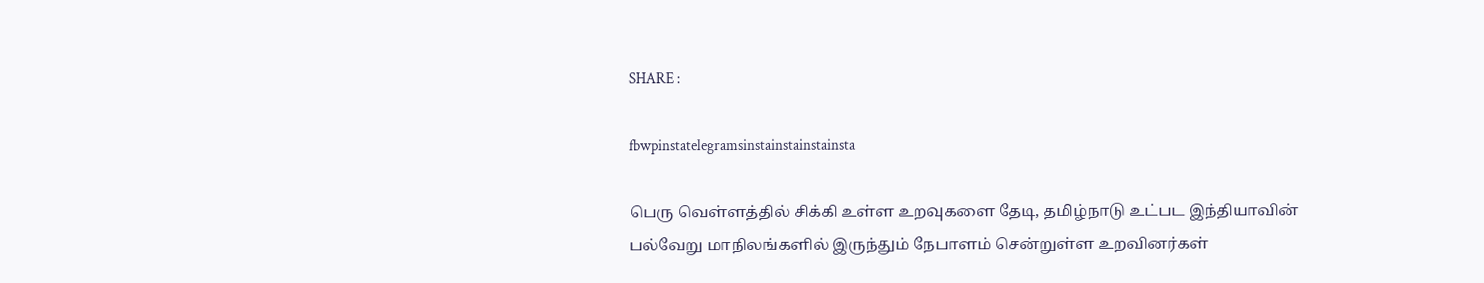SHARE :

fbwpinstatelegramsinstainstainstainsta

பெரு வெள்ளத்தில் சிக்கி உள்ள உறவுகளை தேடி, தமிழ்நாடு உட்பட இந்தியாவின் பல்வேறு மாநிலங்களில் இருந்தும் நேபாளம் சென்றுள்ள உறவினர்கள்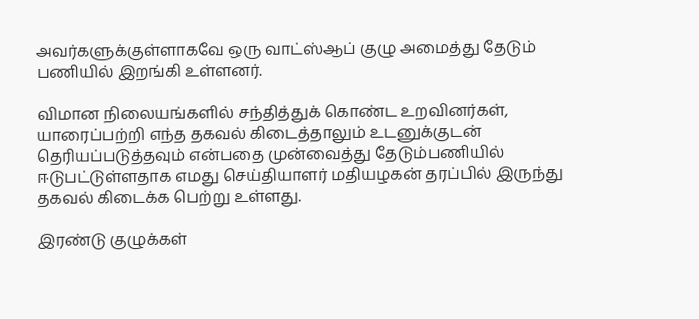அவர்களுக்குள்ளாகவே ஒரு வாட்ஸ்ஆப் குழு அமைத்து தேடும் பணியில் இறங்கி உள்ளனர்.

விமான நிலையங்களில் சந்தித்துக் கொண்ட உறவினர்கள், யாரைப்பற்றி எந்த தகவல் கிடைத்தாலும் உடனுக்குடன் தெரியப்படுத்தவும் என்பதை முன்வைத்து தேடும்பணியில் ஈடுபட்டுள்ளதாக எமது செய்தியாளர் மதியழகன் தரப்பில் இருந்து தகவல் கிடைக்க பெற்று உள்ளது.

இரண்டு குழுக்கள்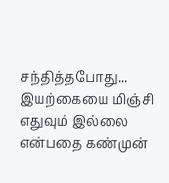சந்தித்தபோது...
இயற்கையை மிஞ்சி எதுவும் இல்லை என்பதை கண்முன்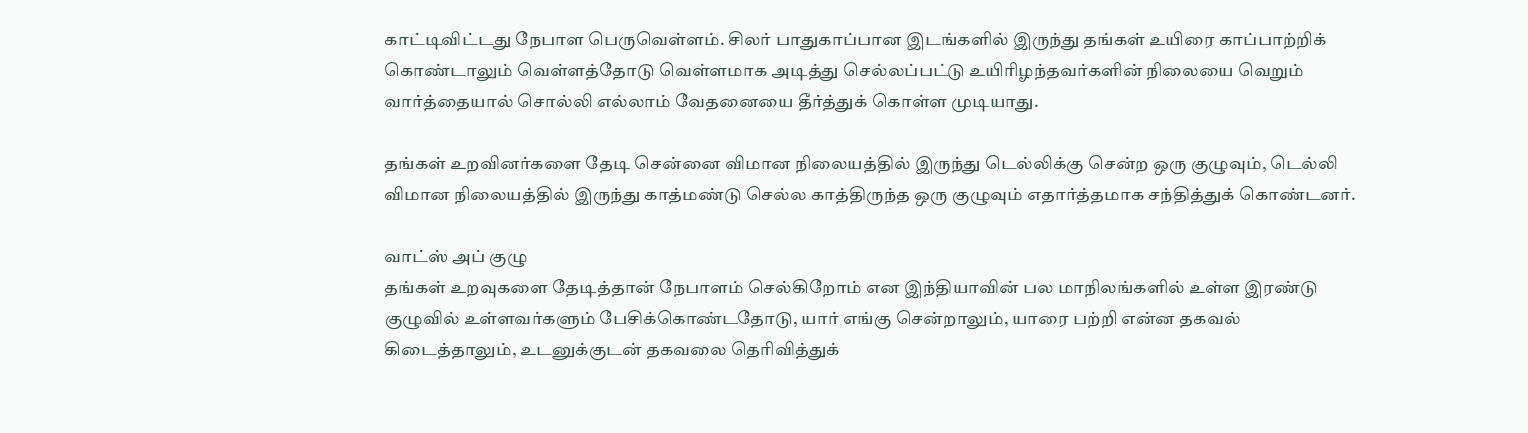காட்டிவிட்டது நேபாள பெருவெள்ளம். சிலர் பாதுகாப்பான இடங்களில் இருந்து தங்கள் உயிரை காப்பாற்றிக் கொண்டாலும் வெள்ளத்தோடு வெள்ளமாக அடித்து செல்லப்பட்டு உயிரிழந்தவர்களின் நிலையை வெறும் வார்த்தையால் சொல்லி எல்லாம் வேதனையை தீர்த்துக் கொள்ள முடியாது.

தங்கள் உறவினர்களை தேடி சென்னை விமான நிலையத்தில் இருந்து டெல்லிக்கு சென்ற ஒரு குழுவும், டெல்லி விமான நிலையத்தில் இருந்து காத்மண்டு செல்ல காத்திருந்த ஒரு குழுவும் எதார்த்தமாக சந்தித்துக் கொண்டனர்.

வாட்ஸ் அப் குழு
தங்கள் உறவுகளை தேடித்தான் நேபாளம் செல்கிறோம் என இந்தியாவின் பல மாநிலங்களில் உள்ள இரண்டு குழுவில் உள்ளவர்களும் பேசிக்கொண்டதோடு, யார் எங்கு சென்றாலும், யாரை பற்றி என்ன தகவல் கிடைத்தாலும், உடனுக்குடன் தகவலை தெரிவித்துக்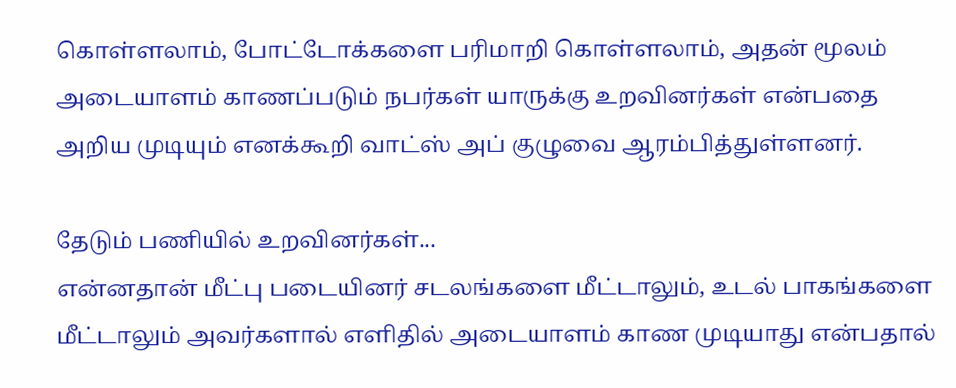கொள்ளலாம், போட்டோக்களை பரிமாறி கொள்ளலாம், அதன் மூலம் அடையாளம் காணப்படும் நபர்கள் யாருக்கு உறவினர்கள் என்பதை அறிய முடியும் எனக்கூறி வாட்ஸ் அப் குழுவை ஆரம்பித்துள்ளனர்.

தேடும் பணியில் உறவினர்கள்...
என்னதான் மீட்பு படையினர் சடலங்களை மீட்டாலும், உடல் பாகங்களை மீட்டாலும் அவர்களால் எளிதில் அடையாளம் காண முடியாது என்பதால்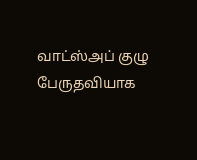வாட்ஸ்அப் குழு பேருதவியாக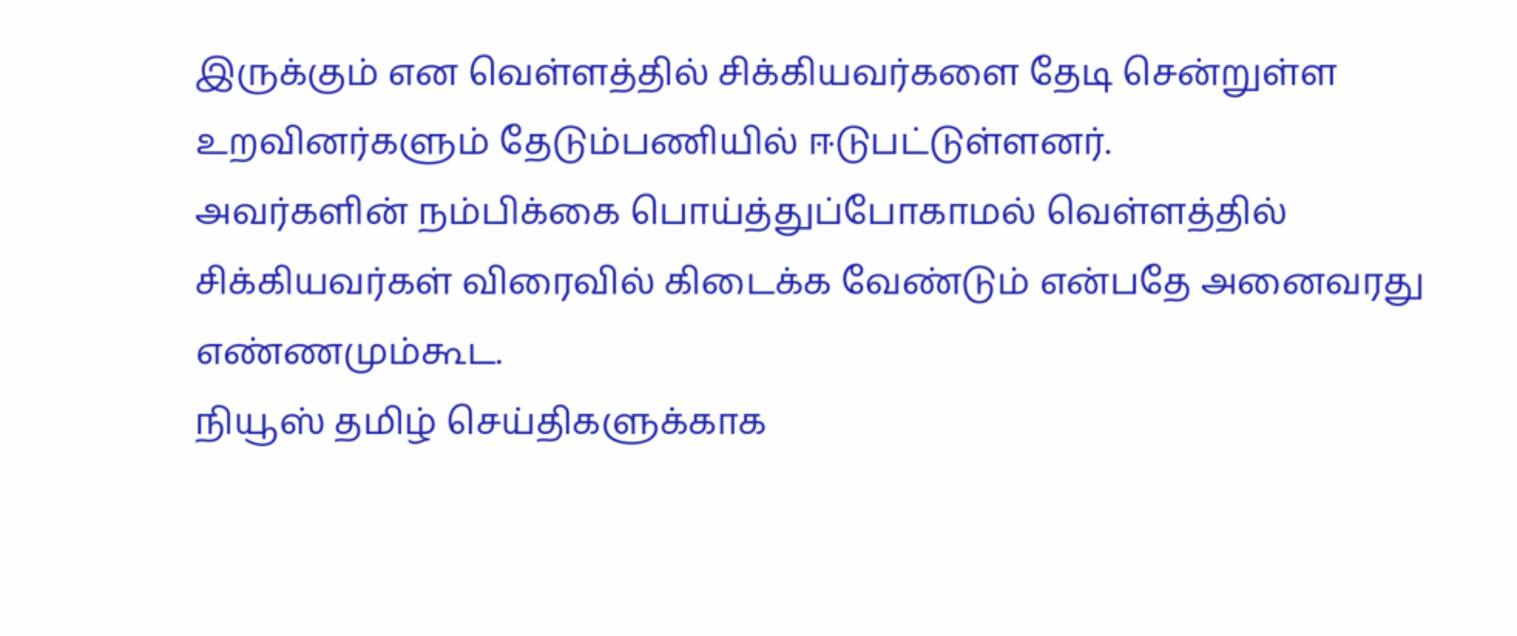இருக்கும் என வெள்ளத்தில் சிக்கியவர்களை தேடி சென்றுள்ள உறவினர்களும் தேடும்பணியில் ஈடுபட்டுள்ளனர்.
அவர்களின் நம்பிக்கை பொய்த்துப்போகாமல் வெள்ளத்தில் சிக்கியவர்கள் விரைவில் கிடைக்க வேண்டும் என்பதே அனைவரது எண்ணமும்கூட.
நியூஸ் தமிழ் செய்திகளுக்காக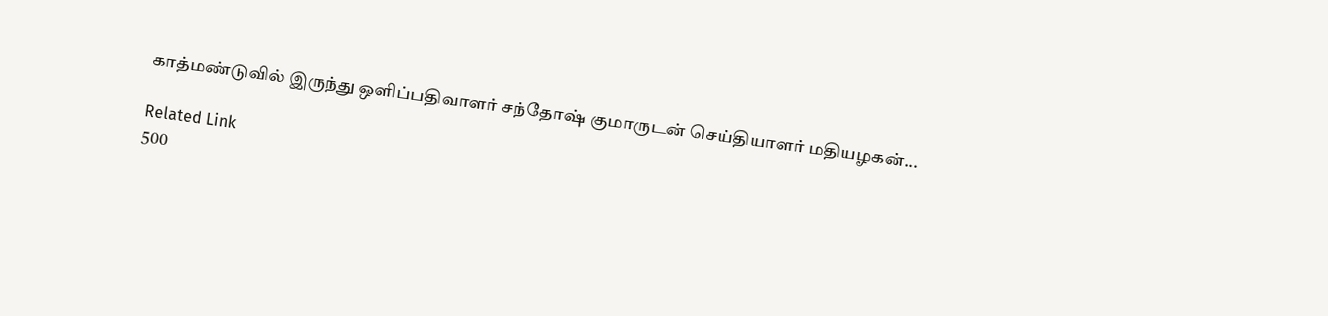காத்மண்டுவில் இருந்து ஒளிப்பதிவாளர் சந்தோஷ் குமாருடன் செய்தியாளர் மதியழகன்...

Related Link
500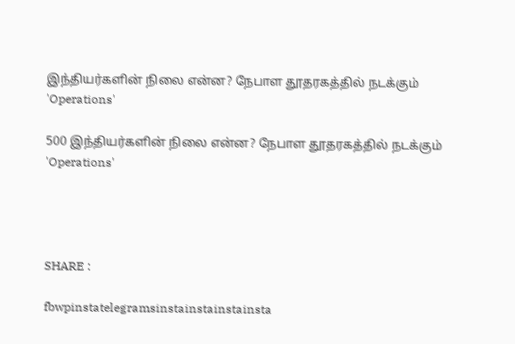இந்தியர்களின் நிலை என்ன? நேபாள தூதரகத்தில் நடக்கும் 'Operations'

500 இந்தியர்களின் நிலை என்ன? நேபாள தூதரகத்தில் நடக்கும் 'Operations'




SHARE :

fbwpinstatelegramsinstainstainstainsta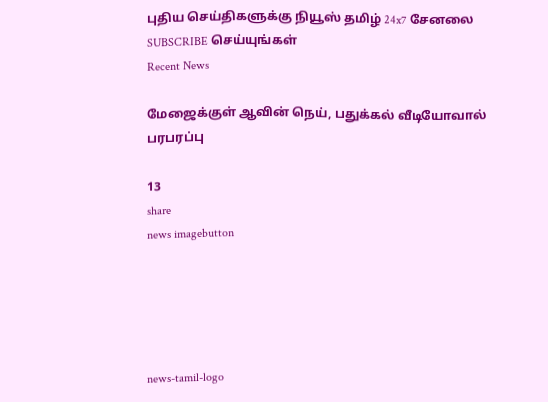புதிய செய்திகளுக்கு நியூஸ் தமிழ் 24x7 சேனலை SUBSCRIBE செய்யுங்கள்
Recent News

மேஜைக்குள் ஆவின் நெய், பதுக்கல் வீடியோவால் பரபரப்பு

13
share
news imagebutton





news-tamil-logo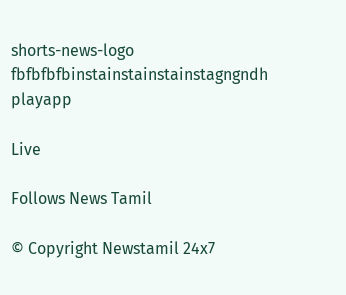shorts-news-logo
fbfbfbfbinstainstainstainstagngndh
playapp

Live

Follows News Tamil

© Copyright Newstamil 24x7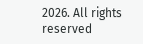2026. All rights reserved